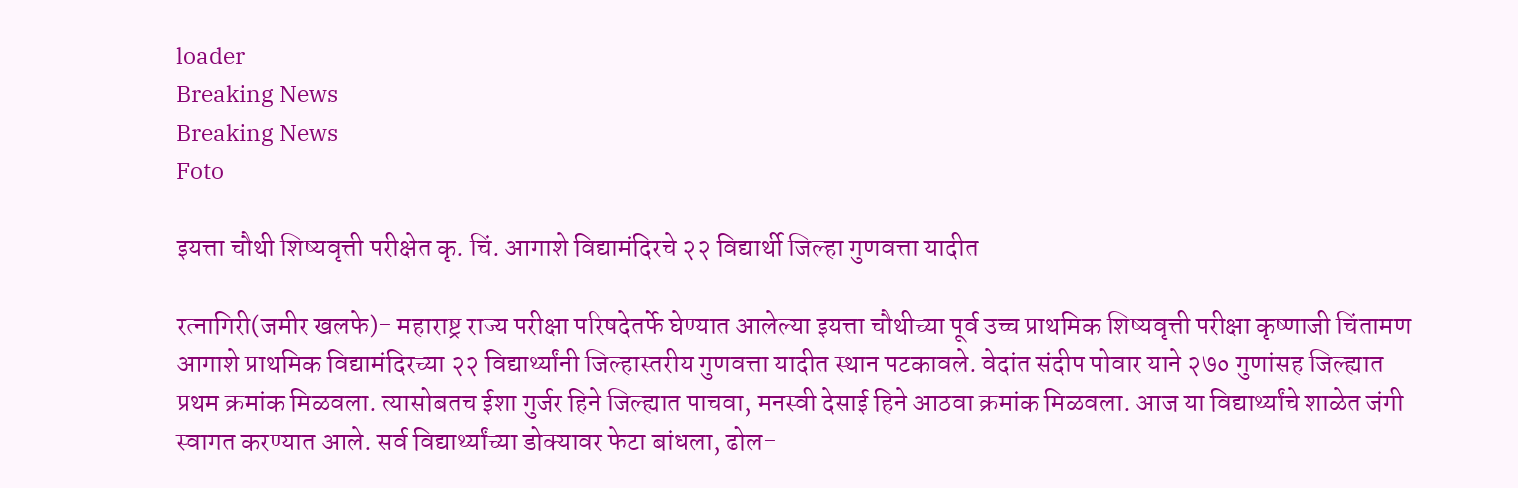loader
Breaking News
Breaking News
Foto

इयत्ता चौथी शिष्यवृत्ती परीक्षेत कृ. चिं. आगाशे विद्यामंदिरचे २२ विद्यार्थी जिल्हा गुणवत्ता यादीत

रत्नागिरी(जमीर खलफे)- महाराष्ट्र राज्य परीक्षा परिषदेतर्फे घेण्यात आलेल्या इयत्ता चौथीच्या पूर्व उच्च प्राथमिक शिष्यवृत्ती परीक्षा कृष्णाजी चिंतामण आगाशे प्राथमिक विद्यामंदिरच्या २२ विद्यार्थ्यांनी जिल्हास्तरीय गुणवत्ता यादीत स्थान पटकावले. वेदांत संदीप पोवार याने २७० गुणांसह जिल्ह्यात प्रथम क्रमांक मिळवला. त्यासोबतच ईशा गुर्जर हिने जिल्ह्यात पाचवा, मनस्वी देसाई हिने आठवा क्रमांक मिळवला. आज या विद्यार्थ्यांचे शाळेत जंगी स्वागत करण्यात आले. सर्व विद्यार्थ्यांच्या डोक्यावर फेटा बांधला, ढोल-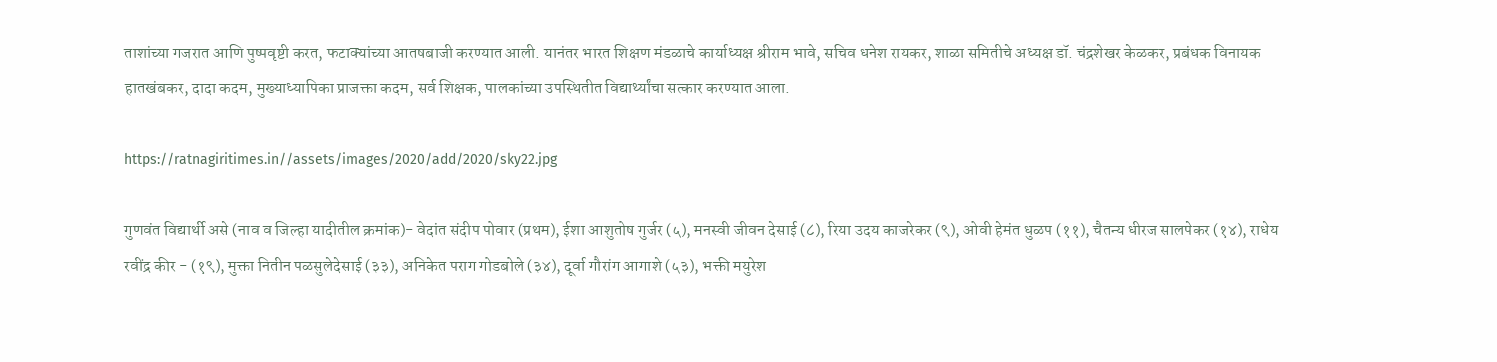ताशांच्या गजरात आणि पुष्पवृष्टी करत, फटाक्यांच्या आतषबाजी करण्यात आली. यानंतर भारत शिक्षण मंडळाचे कार्याध्यक्ष श्रीराम भावे, सचिव धनेश रायकर, शाळा समितीचे अध्यक्ष डॉ. चंद्रशेखर केळकर, प्रबंधक विनायक हातखंबकर, दादा कदम, मुख्याध्यापिका प्राजक्ता कदम, सर्व शिक्षक, पालकांच्या उपस्थितीत विद्यार्थ्यांचा सत्कार करण्यात आला.

https://ratnagiritimes.in//assets/images/2020/add/2020/sky22.jpg

गुणवंत विद्यार्थी असे (नाव व जिल्हा यादीतील क्रमांक)- वेदांत संदीप पोवार (प्रथम), ईशा आशुतोष गुर्जर (५), मनस्वी जीवन देसाई (८), रिया उदय काजरेकर (९), ओवी हेमंत धुळप (११), चैतन्य धीरज सालपेकर (१४), राधेय रवींद्र कीर - (१९), मुक्ता नितीन पळसुलेदेसाई (३३), अनिकेत पराग गोडबोले (३४), दूर्वा गौरांग आगाशे (५३), भक्ती मयुरेश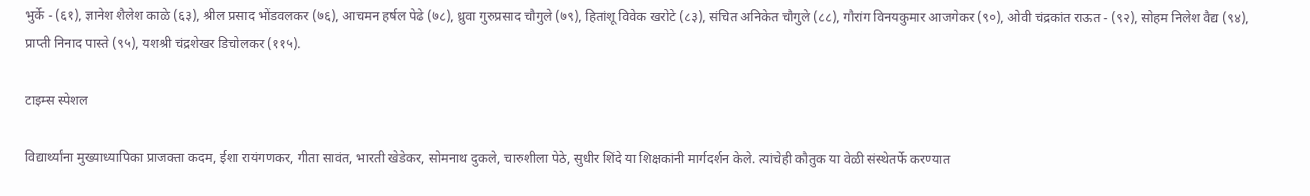भुर्के - (६१), ज्ञानेश शैलेश काळे (६३), श्रील प्रसाद भोंडवलकर (७६), आचमन हर्षल पेढे (७८), ध्रुवा गुरुप्रसाद चौगुले (७९), हितांशू विवेक खरोटे (८३), संचित अनिकेत चौगुले (८८), गौरांग विनयकुमार आजगेकर (९०), ओवी चंद्रकांत राऊत - (९२), सोहम निलेश वैद्य (९४), प्राप्ती निनाद पास्ते (९५), यशश्री चंद्रशेखर डिचोलकर (११५).

टाइम्स स्पेशल

विद्यार्थ्यांना मुख्याध्यापिका प्राजक्ता कदम, ईशा रायंगणकर, गीता सावंत, भारती खेडेकर, सोमनाथ दुकले, चारुशीला पेठे, सुधीर शिंदे या शिक्षकांनी मार्गदर्शन केले. त्यांचेही कौतुक या वेळी संस्थेतर्फे करण्यात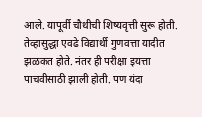आले. यापूर्वी चौथीची शिष्यवृत्ती सुरू होती. तेव्हासुद्धा एवढे विद्यार्थी गुणवत्ता यादीत झळकत होते. नंतर ही परीक्षा इयत्ता पाचवीसाठी झाली होती. पण यंदा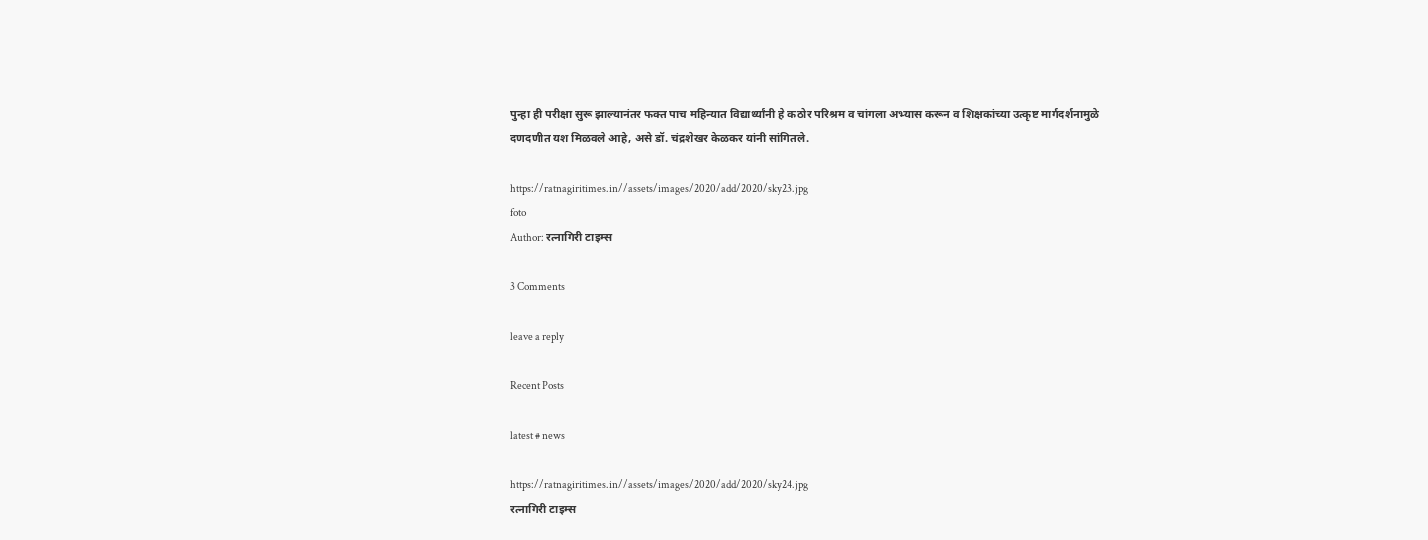पुन्हा ही परीक्षा सुरू झाल्यानंतर फक्त पाच महिन्यात विद्यार्थ्यांनी हे कठोर परिश्रम व चांगला अभ्यास करून व शिक्षकांच्या उत्कृष्ट मार्गदर्शनामुळे दणदणीत यश मिळवले आहे, असे डॉ. चंद्रशेखर केळकर यांनी सांगितले.

https://ratnagiritimes.in//assets/images/2020/add/2020/sky23.jpg
foto
Author: रत्नागिरी टाइम्स

3 Comments

leave a reply

Recent Posts

latest # news

https://ratnagiritimes.in//assets/images/2020/add/2020/sky24.jpg
रत्नागिरी टाइम्स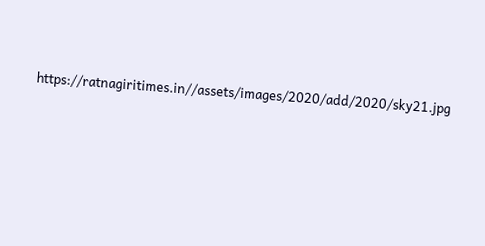https://ratnagiritimes.in//assets/images/2020/add/2020/sky21.jpg